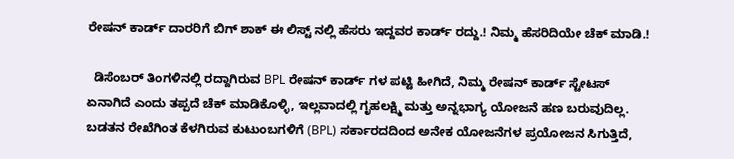ರೇಷನ್ ಕಾರ್ಡ್ ದಾರರಿಗೆ ಬಿಗ್ ಶಾಕ್ ಈ ಲಿಸ್ಟ್ ನಲ್ಲಿ ಹೆಸರು ಇದ್ದವರ ಕಾರ್ಡ್ ರದ್ದು.! ನಿಮ್ಮ ಹೆಸರಿದಿಯೇ ಚೆಕ್ ಮಾಡಿ.!

  ಡಿಸೆಂಬರ್ ತಿಂಗಳಿನಲ್ಲಿ ರದ್ದಾಗಿರುವ BPL ರೇಷನ್ ಕಾರ್ಡ್ ಗಳ ಪಟ್ಟಿ ಹೀಗಿದೆ, ನಿಮ್ಮ ರೇಷನ್ ಕಾರ್ಡ್ ಸ್ಟೇಟಸ್ ಏನಾಗಿದೆ ಎಂದು ತಪ್ಪದೆ ಚೆಕ್ ಮಾಡಿಕೊಳ್ಳಿ, ಇಲ್ಲವಾದಲ್ಲಿ ಗೃಹಲಕ್ಷ್ಮಿ ಮತ್ತು ಅನ್ನಭಾಗ್ಯ ಯೋಜನೆ ಹಣ ಬರುವುದಿಲ್ಲ. ಬಡತನ ರೇಖೆಗಿಂತ ಕೆಳಗಿರುವ ಕುಟುಂಬಗಳಿಗೆ (BPL) ಸರ್ಕಾರದದಿಂದ ಅನೇಕ ಯೋಜನೆಗಳ ಪ್ರಯೋಜನ ಸಿಗುತ್ತಿದೆ,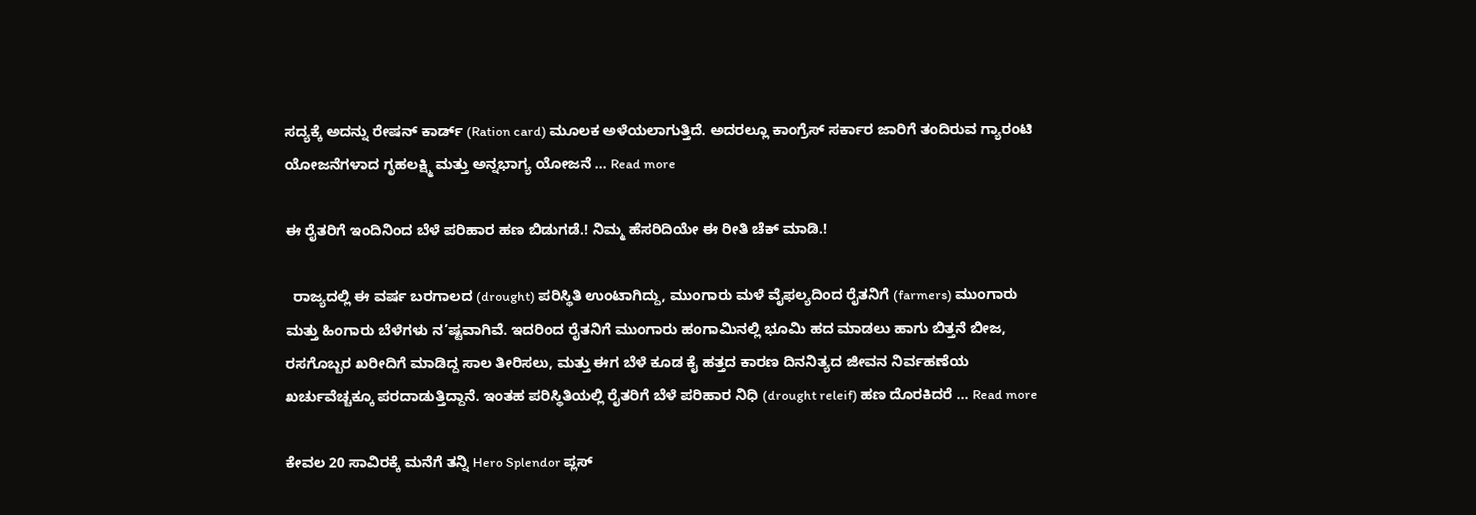ಸದ್ಯಕ್ಕೆ ಅದನ್ನು ರೇಷನ್ ಕಾರ್ಡ್ (Ration card) ಮೂಲಕ ಅಳೆಯಲಾಗುತ್ತಿದೆ. ಅದರಲ್ಲೂ ಕಾಂಗ್ರೆಸ್ ಸರ್ಕಾರ ಜಾರಿಗೆ ತಂದಿರುವ ಗ್ಯಾರಂಟಿ ಯೋಜನೆಗಳಾದ ಗೃಹಲಕ್ಷ್ಮಿ ಮತ್ತು ಅನ್ನಭಾಗ್ಯ ಯೋಜನೆ … Read more

ಈ ರೈತರಿಗೆ ಇಂದಿನಿಂದ ಬೆಳೆ ಪರಿಹಾರ ಹಣ ಬಿಡುಗಡೆ.! ನಿಮ್ಮ ಹೆಸರಿದಿಯೇ ಈ ರೀತಿ ಚೆಕ್ ಮಾಡಿ.!

  ರಾಜ್ಯದಲ್ಲಿ ಈ ವರ್ಷ ಬರಗಾಲದ (drought) ಪರಿಸ್ಥಿತಿ ಉಂಟಾಗಿದ್ದು, ಮುಂಗಾರು ಮಳೆ ವೈಫಲ್ಯದಿಂದ ರೈತನಿಗೆ (farmers) ಮುಂಗಾರು ಮತ್ತು ಹಿಂಗಾರು ಬೆಳೆಗಳು ನ’ಷ್ಟವಾಗಿವೆ. ಇದರಿಂದ ರೈತನಿಗೆ ಮುಂಗಾರು ಹಂಗಾಮಿನಲ್ಲಿ ಭೂಮಿ ಹದ ಮಾಡಲು ಹಾಗು ಬಿತ್ತನೆ ಬೀಜ, ರಸಗೊಬ್ಬರ ಖರೀದಿಗೆ ಮಾಡಿದ್ದ ಸಾಲ ತೀರಿಸಲು, ಮತ್ತು ಈಗ ಬೆಳೆ ಕೂಡ ಕೈ ಹತ್ತದ ಕಾರಣ ದಿನನಿತ್ಯದ ಜೀವನ ನಿರ್ವಹಣೆಯ ಖರ್ಚುವೆಚ್ಚಕ್ಕೂ ಪರದಾಡುತ್ತಿದ್ದಾನೆ. ಇಂತಹ ಪರಿಸ್ಥಿತಿಯಲ್ಲಿ ರೈತರಿಗೆ ಬೆಳೆ ಪರಿಹಾರ ನಿಧಿ (drought releif) ಹಣ ದೊರಕಿದರೆ … Read more

ಕೇವಲ 20 ಸಾವಿರಕ್ಕೆ ಮನೆಗೆ ತನ್ನಿ Hero Splendor ಪ್ಲಸ್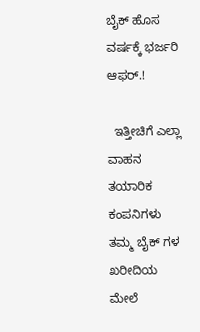ಬೈಕ್ ಹೊಸ ವರ್ಷಕ್ಕೆ ಭರ್ಜರಿ ಆಫರ್.!

  ಇತ್ತೀಚಿಗೆ ಎಲ್ಲಾ ವಾಹನ ತಯಾರಿಕ ಕಂಪನಿಗಳು ತಮ್ಮ ಬೈಕ್ ಗಳ ಖರೀದಿಯ ಮೇಲೆ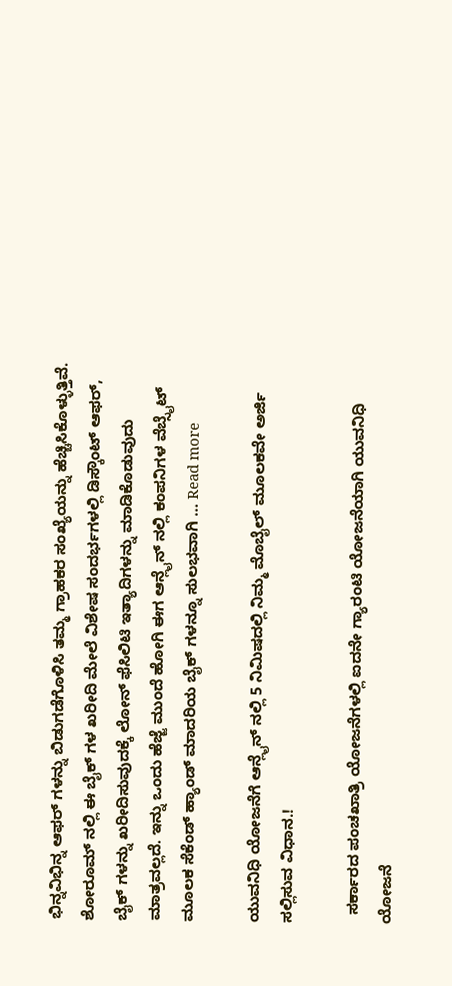ಭಿನ್ನವಿಭಿನ್ನ ಆಫರ್ ಗಳನ್ನು ಬಿಡುಗಡೆಗೊಳಿಸಿ ತಮ್ಮ ಗ್ರಾಹಕರ ಸಂಖ್ಯೆಯನ್ನು ಹೆಚ್ಚಿಸಿಕೊಳ್ಳುತ್ತಿವೆ. ಶೋರೂಮ್ ನಲ್ಲಿ ಈ ಬೈಕ್ ಗಳ ಖರೀದಿ ಮೇಲೆ ವಿಶೇಷ ಸಂದರ್ಭಗಳಲ್ಲಿ ಡಿಸ್ಕೌಂಟ್ ಆಫರ್, ಬೈಕ್ ಗಳನ್ನು ಖರೀದಿಸುವುದಕ್ಕೆ ಲೋನ್ ಫೆಸಿಲಿಟಿ ಇತ್ಯಾದಿಗಳನ್ನು ಮಾಡಿಕೊಡುವುದು ಮಾತ್ರವಲ್ಲದೆ. ಇನ್ನು ಒಂದು ಹೆಜ್ಜೆ ಮುಂದೆ ಹೋಗಿ ಈಗ ಆನ್ಲೈನ್ ನಲ್ಲಿ ಕಂಪನಿಗಳ ವೆಬ್ಸೈಟ್ ಮೂಲಕ ಸೆಕೆಂಡ್ ಹ್ಯಾಂಡ್ ಮಾದರಿಯ ಬೈಕ್ ಗಳನ್ನೂ ಸುಲಭವಾಗಿ … Read more

ಯುವನಿಧಿ ಯೋಜನೆಗೆ ಆನ್ಲೈನ್ ನಲ್ಲಿ 5 ನಿಮಿಷದಲ್ಲಿ ನಿಮ್ಮ ಮೊಬೈಲ್ ಮೂಲಕವೇ ಅರ್ಜಿ ಸಲ್ಲಿಸುವ ವಿಧಾನ.!

  ಸರ್ಕಾರದ ಪಂಚಖಾತ್ರಿ ಯೋಜನೆಗಳಲ್ಲಿ ಐದನೇ ಗ್ಯಾರಂಟಿ ಯೋಜನೆಯಾಗಿ ಯುವನಿಧಿ ಯೋಜನೆ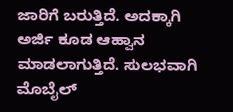ಜಾರಿಗೆ ಬರುತ್ತಿದೆ. ಅದಕ್ಕಾಗಿ ಅರ್ಜಿ ಕೂಡ ಆಹ್ವಾನ ಮಾಡಲಾಗುತ್ತಿದೆ. ಸುಲಭವಾಗಿ ಮೊಬೈಲ್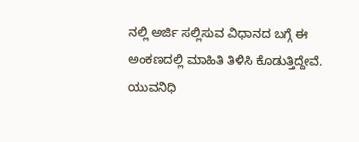ನಲ್ಲಿ ಅರ್ಜಿ ಸಲ್ಲಿಸುವ ವಿಧಾನದ ಬಗ್ಗೆ ಈ ಅಂಕಣದಲ್ಲಿ ಮಾಹಿತಿ ತಿಳಿಸಿ ಕೊಡುತ್ತಿದ್ದೇವೆ. ಯುವನಿಧಿ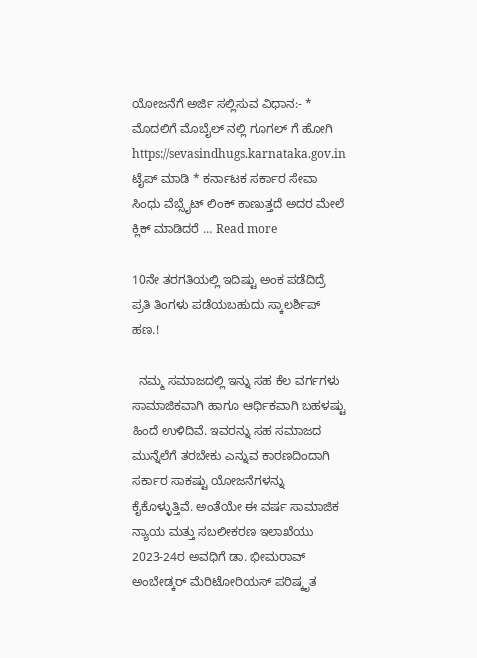ಯೋಜನೆಗೆ ಅರ್ಜಿ ಸಲ್ಲಿಸುವ ವಿಧಾನ:- * ಮೊದಲಿಗೆ ಮೊಬೈಲ್ ನಲ್ಲಿ ಗೂಗಲ್ ಗೆ ಹೋಗಿ https://sevasindhugs.karnataka.gov.in ಟೈಪ್ ಮಾಡಿ * ಕರ್ನಾಟಕ ಸರ್ಕಾರ ಸೇವಾ ಸಿಂಧು ವೆಬ್ಸೈಟ್ ಲಿಂಕ್ ಕಾಣುತ್ತದೆ ಅದರ ಮೇಲೆ ಕ್ಲಿಕ್ ಮಾಡಿದರೆ … Read more

10ನೇ ತರಗತಿಯಲ್ಲಿ ಇದಿಷ್ಟು ಅಂಕ ಪಡೆದಿದ್ರೆ ಪ್ರತಿ ತಿಂಗಳು ಪಡೆಯಬಹುದು ಸ್ಕಾಲರ್ಶಿಪ್‌ ಹಣ.!

  ನಮ್ಮ ಸಮಾಜದಲ್ಲಿ ಇನ್ನು ಸಹ ಕೆಲ ವರ್ಗಗಳು ಸಾಮಾಜಿಕವಾಗಿ ಹಾಗೂ ಆರ್ಥಿಕವಾಗಿ ಬಹಳಷ್ಟು ಹಿಂದೆ ಉಳಿದಿವೆ. ಇವರನ್ನು ಸಹ ಸಮಾಜದ ಮುನ್ನೆಲೆಗೆ ತರಬೇಕು ಎನ್ನುವ ಕಾರಣದಿಂದಾಗಿ ಸರ್ಕಾರ ಸಾಕಷ್ಟು ಯೋಜನೆಗಳನ್ನು ಕೈಕೊಳ್ಳುತ್ತಿವೆ. ಅಂತೆಯೇ ಈ ವರ್ಷ ಸಾಮಾಜಿಕ ನ್ಯಾಯ ಮತ್ತು ಸಬಲೀಕರಣ ಇಲಾಖೆಯು 2023-24ರ ಅವಧಿಗೆ ಡಾ. ಭೀಮರಾವ್ ಅಂಬೇಡ್ಕರ್ ಮೆರಿಟೋರಿಯಸ್ ಪರಿಷ್ಕೃತ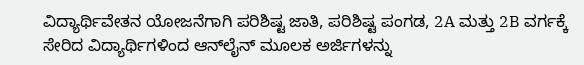ವಿದ್ಯಾರ್ಥಿವೇತನ ಯೋಜನೆಗಾಗಿ ಪರಿಶಿಷ್ಟ ಜಾತಿ, ಪರಿಶಿಷ್ಟ ಪಂಗಡ, 2A ಮತ್ತು 2B ವರ್ಗಕ್ಕೆ ಸೇರಿದ ವಿದ್ಯಾರ್ಥಿಗಳಿಂದ ಆನ್‌ಲೈನ್ ಮೂಲಕ ಅರ್ಜಿಗಳನ್ನು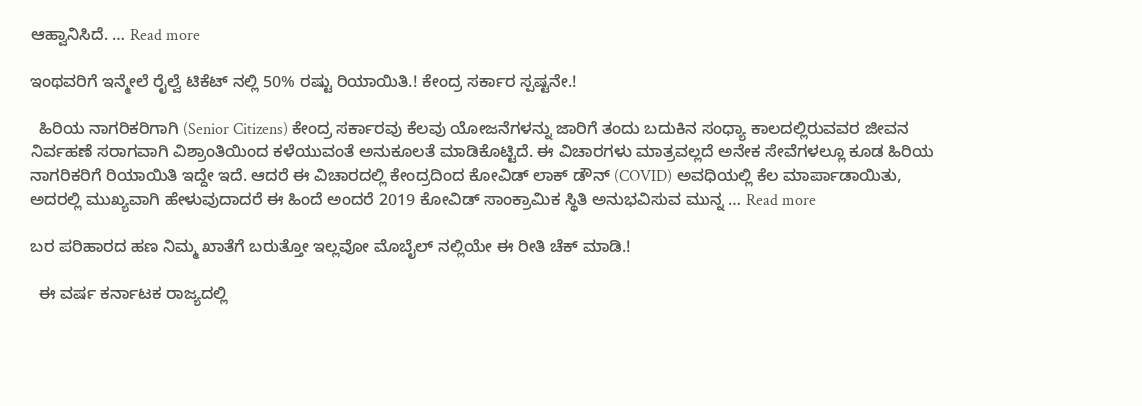ಆಹ್ವಾನಿಸಿದೆ. … Read more

ಇಂಥವರಿಗೆ ಇನ್ಮೇಲೆ ರೈಲ್ವೆ ಟಿಕೆಟ್ ನಲ್ಲಿ 50% ರಷ್ಟು ರಿಯಾಯಿತಿ.! ಕೇಂದ್ರ ಸರ್ಕಾರ ಸ್ಪಷ್ಟನೇ.!

  ಹಿರಿಯ ನಾಗರಿಕರಿಗಾಗಿ (Senior Citizens) ಕೇಂದ್ರ ಸರ್ಕಾರವು ಕೆಲವು ಯೋಜನೆಗಳನ್ನು ಜಾರಿಗೆ ತಂದು ಬದುಕಿನ ಸಂಧ್ಯಾ ಕಾಲದಲ್ಲಿರುವವರ ಜೀವನ ನಿರ್ವಹಣೆ ಸರಾಗವಾಗಿ ವಿಶ್ರಾಂತಿಯಿಂದ ಕಳೆಯುವಂತೆ ಅನುಕೂಲತೆ ಮಾಡಿಕೊಟ್ಟಿದೆ. ಈ ವಿಚಾರಗಳು ಮಾತ್ರವಲ್ಲದೆ ಅನೇಕ ಸೇವೆಗಳಲ್ಲೂ ಕೂಡ ಹಿರಿಯ ನಾಗರಿಕರಿಗೆ ರಿಯಾಯಿತಿ ಇದ್ದೇ ಇದೆ. ಆದರೆ ಈ ವಿಚಾರದಲ್ಲಿ ಕೇಂದ್ರದಿಂದ ಕೋವಿಡ್ ಲಾಕ್ ಡೌನ್ (COVID) ಅವಧಿಯಲ್ಲಿ ಕೆಲ ಮಾರ್ಪಾಡಾಯಿತು, ಅದರಲ್ಲಿ ಮುಖ್ಯವಾಗಿ ಹೇಳುವುದಾದರೆ ಈ ಹಿಂದೆ ಅಂದರೆ 2019 ಕೋವಿಡ್ ಸಾಂಕ್ರಾಮಿಕ ಸ್ಥಿತಿ ಅನುಭವಿಸುವ ಮುನ್ನ … Read more

ಬರ ಪರಿಹಾರದ ಹಣ ನಿಮ್ಮ ಖಾತೆಗೆ ಬರುತ್ತೋ ಇಲ್ಲವೋ ಮೊಬೈಲ್ ನಲ್ಲಿಯೇ ಈ ರೀತಿ ಚೆಕ್ ಮಾಡಿ.!

  ಈ ವರ್ಷ ಕರ್ನಾಟಕ ರಾಜ್ಯದಲ್ಲಿ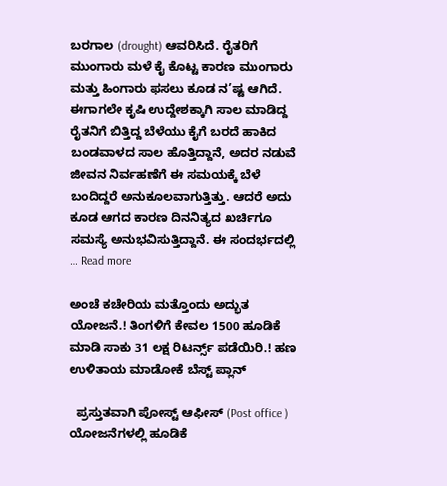ಬರಗಾಲ (drought) ಆವರಿಸಿದೆ. ರೈತರಿಗೆ ಮುಂಗಾರು ಮಳೆ ಕೈ ಕೊಟ್ಟ ಕಾರಣ ಮುಂಗಾರು ಮತ್ತು ಹಿಂಗಾರು ಫಸಲು ಕೂಡ ನ’ಷ್ಟ ಆಗಿದೆ. ಈಗಾಗಲೇ ಕೃಷಿ ಉದ್ದೇಶಕ್ಕಾಗಿ ಸಾಲ ಮಾಡಿದ್ದ ರೈತನಿಗೆ ಬಿತ್ತಿದ್ದ ಬೆಳೆಯು ಕೈಗೆ ಬರದೆ ಹಾಕಿದ ಬಂಡವಾಳದ ಸಾಲ ಹೊತ್ತಿದ್ದಾನೆ, ಅದರ ನಡುವೆ ಜೀವನ ನಿರ್ವಹಣೆಗೆ ಈ ಸಮಯಕ್ಕೆ ಬೆಳೆ ಬಂದಿದ್ದರೆ ಅನುಕೂಲವಾಗುತ್ತಿತ್ತು. ಆದರೆ ಅದು ಕೂಡ ಆಗದ ಕಾರಣ ದಿನನಿತ್ಯದ ಖರ್ಚಿಗೂ ಸಮಸ್ಯೆ ಅನುಭವಿಸುತ್ತಿದ್ದಾನೆ. ಈ ಸಂದರ್ಭದಲ್ಲಿ … Read more

ಅಂಚೆ ಕಚೇರಿಯ ಮತ್ತೊಂದು ಅದ್ಭುತ ಯೋಜನೆ.! ತಿಂಗಳಿಗೆ ಕೇವಲ 1500 ಹೂಡಿಕೆ ಮಾಡಿ ಸಾಕು 31 ಲಕ್ಷ ರಿಟರ್ನ್ಸ್ ಪಡೆಯಿರಿ.! ಹಣ ಉಳಿತಾಯ ಮಾಡೋಕೆ ಬೆಸ್ಟ್ ಪ್ಲಾನ್

  ಪ್ರಸ್ತುತವಾಗಿ ಪೋಸ್ಟ್ ಆಫೀಸ್ (Post office ) ಯೋಜನೆಗಳಲ್ಲಿ ಹೂಡಿಕೆ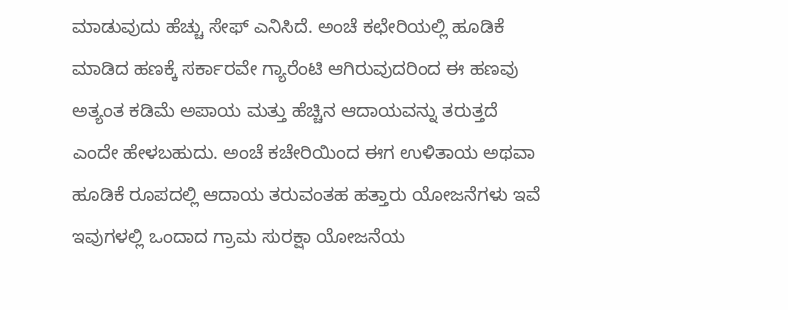ಮಾಡುವುದು ಹೆಚ್ಚು ಸೇಫ್ ಎನಿಸಿದೆ. ಅಂಚೆ ಕಛೇರಿಯಲ್ಲಿ ಹೂಡಿಕೆ ಮಾಡಿದ ಹಣಕ್ಕೆ ಸರ್ಕಾರವೇ ಗ್ಯಾರೆಂಟಿ ಆಗಿರುವುದರಿಂದ ಈ ಹಣವು ಅತ್ಯಂತ ಕಡಿಮೆ ಅಪಾಯ ಮತ್ತು ಹೆಚ್ಚಿನ ಆದಾಯವನ್ನು ತರುತ್ತದೆ ಎಂದೇ ಹೇಳಬಹುದು. ಅಂಚೆ ಕಚೇರಿಯಿಂದ ಈಗ ಉಳಿತಾಯ ಅಥವಾ ಹೂಡಿಕೆ ರೂಪದಲ್ಲಿ ಆದಾಯ ತರುವಂತಹ ಹತ್ತಾರು ಯೋಜನೆಗಳು ಇವೆ ಇವುಗಳಲ್ಲಿ ಒಂದಾದ ಗ್ರಾಮ ಸುರಕ್ಷಾ ಯೋಜನೆಯ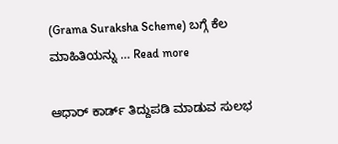(Grama Suraksha Scheme) ಬಗ್ಗೆ ಕೆಲ ಮಾಹಿತಿಯನ್ನು … Read more

ಆಧಾರ್ ಕಾರ್ಡ್ ತಿದ್ದುಪಡಿ ಮಾಡುವ ಸುಲಭ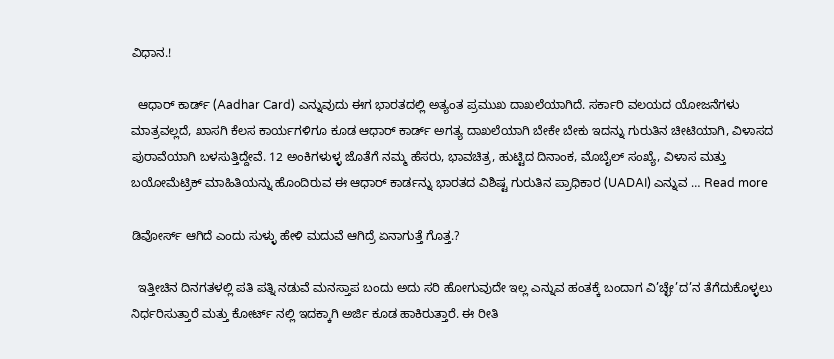ವಿಧಾನ.!

  ಆಧಾರ್ ಕಾರ್ಡ್ (Aadhar Card) ಎನ್ನುವುದು ಈಗ ಭಾರತದಲ್ಲಿ ಅತ್ಯಂತ ಪ್ರಮುಖ ದಾಖಲೆಯಾಗಿದೆ. ಸರ್ಕಾರಿ ವಲಯದ ಯೋಜನೆಗಳು ಮಾತ್ರವಲ್ಲದೆ, ಖಾಸಗಿ ಕೆಲಸ ಕಾರ್ಯಗಳಿಗೂ ಕೂಡ ಆಧಾರ್ ಕಾರ್ಡ್ ಅಗತ್ಯ ದಾಖಲೆಯಾಗಿ ಬೇಕೇ ಬೇಕು ಇದನ್ನು ಗುರುತಿನ ಚೀಟಿಯಾಗಿ, ವಿಳಾಸದ ಪುರಾವೆಯಾಗಿ ಬಳಸುತ್ತಿದ್ದೇವೆ. 12 ಅಂಕಿಗಳುಳ್ಳ ಜೊತೆಗೆ ನಮ್ಮ ಹೆಸರು, ಭಾವಚಿತ್ರ, ಹುಟ್ಟಿದ ದಿನಾಂಕ, ಮೊಬೈಲ್ ಸಂಖ್ಯೆ, ವಿಳಾಸ ಮತ್ತು ಬಯೋಮೆಟ್ರಿಕ್ ಮಾಹಿತಿಯನ್ನು ಹೊಂದಿರುವ ಈ ಆಧಾರ್ ಕಾರ್ಡನ್ನು ಭಾರತದ ವಿಶಿಷ್ಟ ಗುರುತಿನ ಪ್ರಾಧಿಕಾರ (UADAI) ಎನ್ನುವ … Read more

ಡಿವೋರ್ಸ್ ಆಗಿದೆ ಎಂದು ಸುಳ್ಳು ಹೇಳಿ ಮದುವೆ ಆಗಿದ್ರೆ ಏನಾಗುತ್ತೆ ಗೊತ್ತ.?

  ಇತ್ತೀಚಿನ ದಿನಗತಳಲ್ಲಿ ಪತಿ ಪತ್ನಿ ನಡುವೆ ಮನಸ್ತಾಪ ಬಂದು ಅದು ಸರಿ ಹೋಗುವುದೇ ಇಲ್ಲ ಎನ್ನುವ ಹಂತಕ್ಕೆ ಬಂದಾಗ ವಿ’ಚ್ಛೇ’ದ’ನ ತೆಗೆದುಕೊಳ್ಳಲು ನಿರ್ಧರಿಸುತ್ತಾರೆ ಮತ್ತು ಕೋರ್ಟ್ ನಲ್ಲಿ ಇದಕ್ಕಾಗಿ ಅರ್ಜಿ ಕೂಡ ಹಾಕಿರುತ್ತಾರೆ. ಈ ರೀತಿ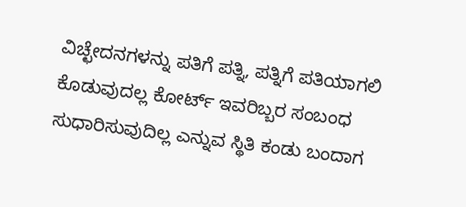ವಿಚ್ಛೇದನಗಳನ್ನು ಪತಿಗೆ ಪತ್ನಿ, ಪತ್ನಿಗೆ ಪತಿಯಾಗಲಿ ಕೊಡುವುದಲ್ಲ ಕೋರ್ಟ್ ಇವರಿಬ್ಬರ ಸಂಬಂಧ ಸುಧಾರಿಸುವುದಿಲ್ಲ ಎನ್ನುವ ಸ್ಥಿತಿ ಕಂಡು ಬಂದಾಗ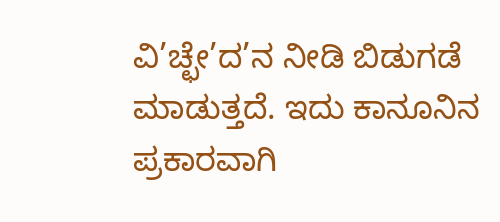ವಿ’ಚ್ಛೇ’ದ’ನ ನೀಡಿ ಬಿಡುಗಡೆ ಮಾಡುತ್ತದೆ. ಇದು ಕಾನೂನಿನ ಪ್ರಕಾರವಾಗಿ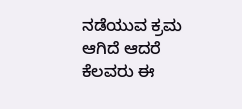ನಡೆಯುವ ಕ್ರಮ ಆಗಿದೆ ಆದರೆ ಕೆಲವರು ಈ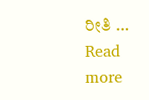ರೀತಿ … Read more